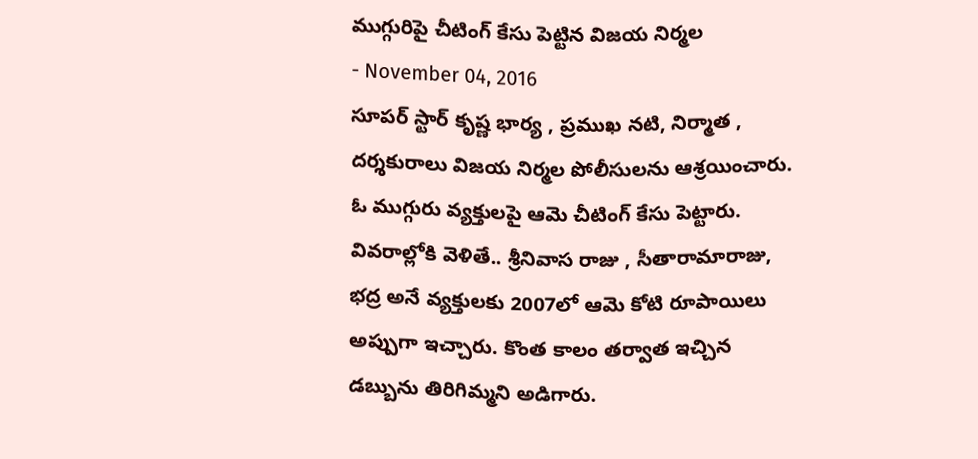ముగ్గురిపై చీటింగ్ కేసు పెట్టిన విజయ నిర్మల
- November 04, 2016
సూపర్ స్టార్ కృష్ణ భార్య , ప్రముఖ నటి, నిర్మాత , దర్శకురాలు విజయ నిర్మల పోలీసులను ఆశ్రయించారు. ఓ ముగ్గురు వ్యక్తులపై ఆమె చీటింగ్ కేసు పెట్టారు.
వివరాల్లోకి వెళితే.. శ్రీనివాస రాజు , సీతారామారాజు, భద్ర అనే వ్యక్తులకు 2007లో ఆమె కోటి రూపాయిలు అప్పుగా ఇచ్చారు. కొంత కాలం తర్వాత ఇచ్చిన డబ్బును తిరిగిమ్మని అడిగారు.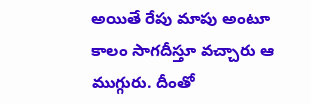అయితే రేపు మాపు అంటూ కాలం సాగదీస్తూ వచ్చారు ఆ ముగ్గురు. దీంతో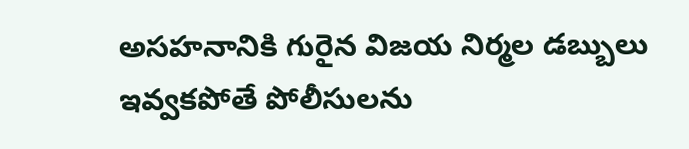అసహనానికి గురైన విజయ నిర్మల డబ్బులు ఇవ్వకపోతే పోలీసులను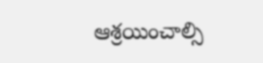ఆశ్రయించాల్సి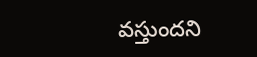వస్తుందని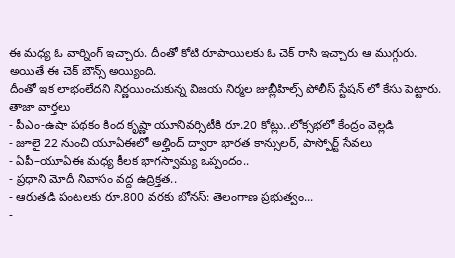ఈ మధ్య ఓ వార్నింగ్ ఇచ్చారు. దీంతో కోటి రూపాయిలకు ఓ చెక్ రాసి ఇచ్చారు ఆ ముగ్గురు. అయితే ఈ చెక్ బౌన్స్ అయ్యింది.
దీంతో ఇక లాభంలేదని నిర్ణయించుకున్న విజయ నిర్మల జుబ్లీహిల్స్ పోలీస్ స్టేషన్ లో కేసు పెట్టారు.
తాజా వార్తలు
- పీఎం-ఉషా పథకం కింద కృష్ణా యూనివర్సిటీకి రూ.20 కోట్లు..లోక్సభలో కేంద్రం వెల్లడి
- జూలై 22 నుంచి యూఏఈలో అల్హింద్ ద్వారా భారత కాన్సులర్, పాస్పోర్ట్ సేవలు
- ఏపీ–యూఏఈ మధ్య కీలక భాగస్వామ్య ఒప్పందం..
- ప్రధాని మోదీ నివాసం వద్ద ఉద్రిక్తత..
- ఆరుతడి పంటలకు రూ.800 వరకు బోనస్: తెలంగాణ ప్రభుత్వం...
-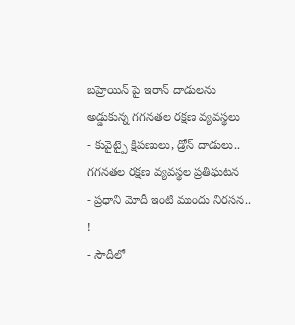బహ్రెయిన్ పై ఇరాన్ దాడులను అడ్డుకున్న గగనతల రక్షణ వ్యవస్థలు
- కువైట్పై క్షిపణులు, డ్రోన్ దాడులు.. గగనతల రక్షణ వ్యవస్థల ప్రతిఘటన
- ప్రధాని మోదీ ఇంటి ముందు నిరసన.. !
- సౌదీలో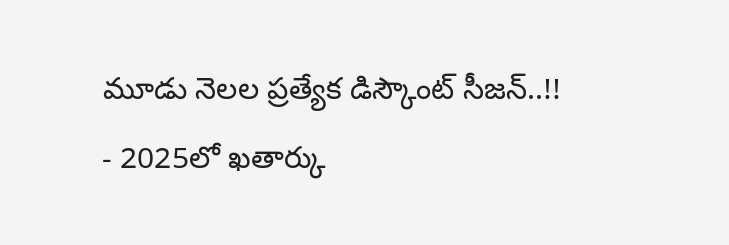మూడు నెలల ప్రత్యేక డిస్కౌంట్ సీజన్..!!
- 2025లో ఖతార్కు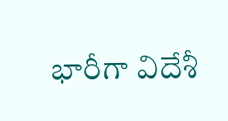భారీగా విదేశీ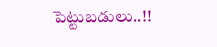పెట్టుబడులు..!!